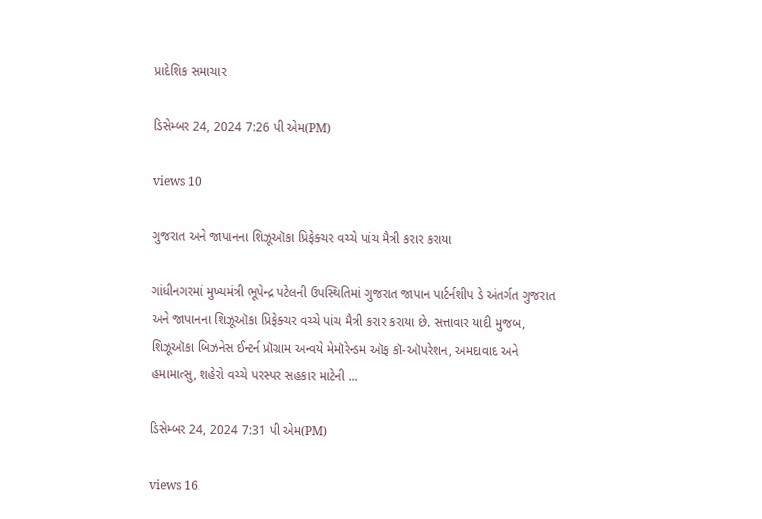પ્રાદેશિક સમાચાર

ડિસેમ્બર 24, 2024 7:26 પી એમ(PM)

views 10

ગુજરાત અને જાપાનના શિઝૂઑકા પ્રિફેક્ચર વચ્ચે પાંચ મૈત્રી કરાર કરાયા

ગાંધીનગરમાં મુખ્યમંત્રી ભૂપેન્દ્ર પટેલની ઉપસ્થિતિમાં ગુજરાત જાપાન પાર્ટર્નશીપ ડે અંતર્ગત ગુજરાત અને જાપાનના શિઝૂઑકા પ્રિફેક્ચર વચ્ચે પાંચ મૈત્રી કરાર કરાયા છે. સત્તાવાર યાદી મુજબ, શિઝૂઑકા બિઝનેસ ઈન્ટર્ન પ્રૉગ્રામ અન્વયે મેમૉરેન્ડમ ઑફ કૉ-ઑપરેશન, અમદાવાદ અને હમામાત્સુ, શહેરો વચ્ચે પરસ્પર સહકાર માટેની ...

ડિસેમ્બર 24, 2024 7:31 પી એમ(PM)

views 16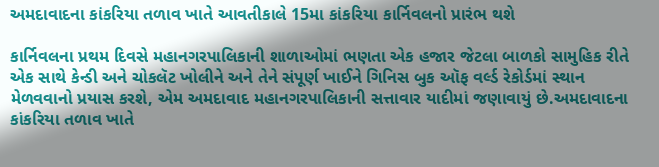અમદાવાદના કાંકરિયા તળાવ ખાતે આવતીકાલે 15મા કાંકરિયા કાર્નિવલનો પ્રારંભ થશે

કાર્નિવલના પ્રથમ દિવસે મહાનગરપાલિકાની શાળાઓમાં ભણતા એક હજાર જેટલા બાળકો સામુહિક રીતે એક સાથે કેન્ડી અને ચોકલૅટ ખોલીને અને તેને સંપૂર્ણ ખાઈને ગિનિસ બુક ઑફ વર્લ્ડ રેકોર્ડમાં સ્થાન મેળવવાનો પ્રયાસ કરશે, એમ અમદાવાદ મહાનગરપાલિકાની સત્તાવાર યાદીમાં જણાવાયું છે.અમદાવાદના કાંકરિયા તળાવ ખાતે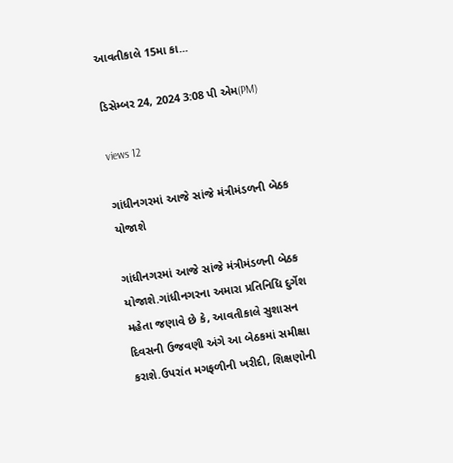આવતીકાલે 15મા કા...

ડિસેમ્બર 24, 2024 3:08 પી એમ(PM)

views 12

ગાંધીનગરમાં આજે સાંજે મંત્રીમંડળની બેઠક યોજાશે

ગાંધીનગરમાં આજે સાંજે મંત્રીમંડળની બેઠક યોજાશે.ગાંધીનગરના અમારા પ્રતિનિધિ દુર્ગેશ મહેતા જણાવે છે કે, આવતીકાલે સુશાસન દિવસની ઉજવણી અંગે આ બેઠકમાં સમીક્ષા કરાશે.ઉપરાંત મગફળીની ખરીદી, શિક્ષણોની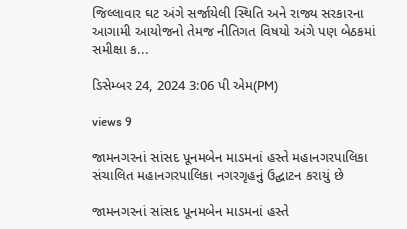જિલ્લાવાર ઘટ અંગે સર્જાયેલી સ્થિતિ અને રાજ્ય સરકારના આગામી આયોજનો તેમજ નીતિગત વિષયો અંગે પણ બેઠકમાં સમીક્ષા ક...

ડિસેમ્બર 24, 2024 3:06 પી એમ(PM)

views 9

જામનગરનાં સાંસદ પૂનમબેન માડમનાં હસ્તે મહાનગરપાલિકા સંચાલિત મહાનગરપાલિકા નગરગૃહનું ઉદ્ઘાટન કરાયું છે

જામનગરનાં સાંસદ પૂનમબેન માડમનાં હસ્તે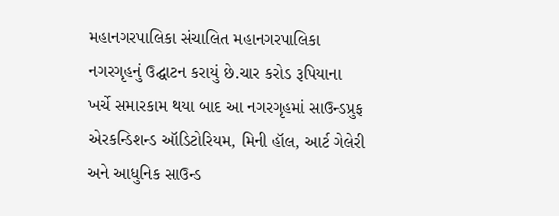મહાનગરપાલિકા સંચાલિત મહાનગરપાલિકા નગરગૃહનું ઉદ્ઘાટન કરાયું છે.ચાર કરોડ રૂપિયાના ખર્ચે સમારકામ થયા બાદ આ નગરગૃહમાં સાઉન્ડપ્રુફ એરકન્ડિશન્ડ ઑડિટોરિયમ, મિની હૉલ, આર્ટ ગેલેરી અને આધુનિક સાઉન્ડ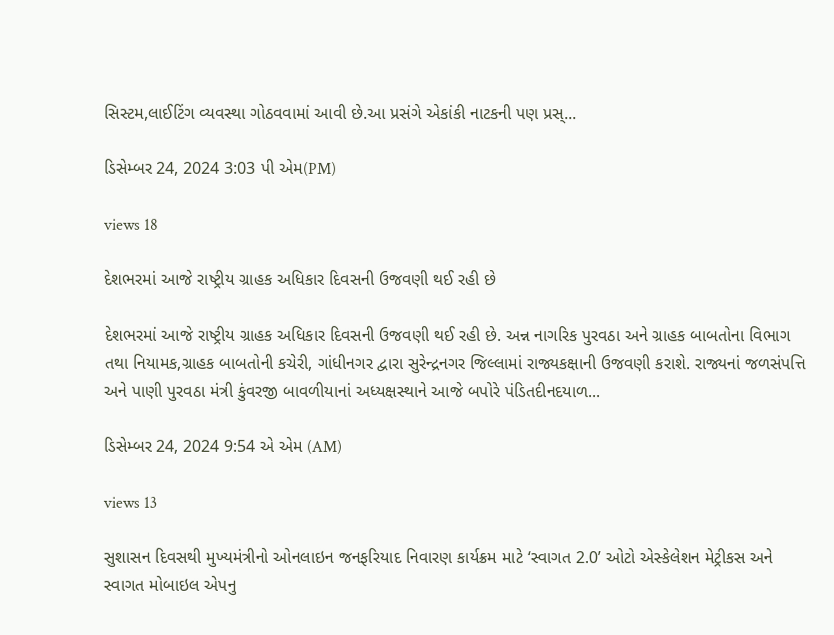સિસ્ટમ,લાઈટિંગ વ્યવસ્થા ગોઠવવામાં આવી છે.આ પ્રસંગે એકાંકી નાટકની પણ પ્રસ્...

ડિસેમ્બર 24, 2024 3:03 પી એમ(PM)

views 18

દેશભરમાં આજે રાષ્ટ્રીય ગ્રાહક અધિકાર દિવસની ઉજવણી થઈ રહી છે

દેશભરમાં આજે રાષ્ટ્રીય ગ્રાહક અધિકાર દિવસની ઉજવણી થઈ રહી છે. અન્ન નાગરિક પુરવઠા અને ગ્રાહક બાબતોના વિભાગ તથા નિયામક,ગ્રાહક બાબતોની કચેરી, ગાંધીનગર દ્વારા સુરેન્દ્રનગર જિલ્લામાં રાજ્યકક્ષાની ઉજવણી કરાશે. રાજ્યનાં જળસંપત્તિ અને પાણી પુરવઠા મંત્રી કુંવરજી બાવળીયાનાં અધ્યક્ષસ્થાને આજે બપોરે પંડિતદીનદયાળ...

ડિસેમ્બર 24, 2024 9:54 એ એમ (AM)

views 13

સુશાસન દિવસથી મુખ્યમંત્રીનો ઓનલાઇન જનફરિયાદ નિવારણ કાર્યક્રમ માટે ‘સ્વાગત 2.0’ ઓટો એસ્કેલેશન મેટ્રીકસ અને સ્વાગત મોબાઇલ એપનુ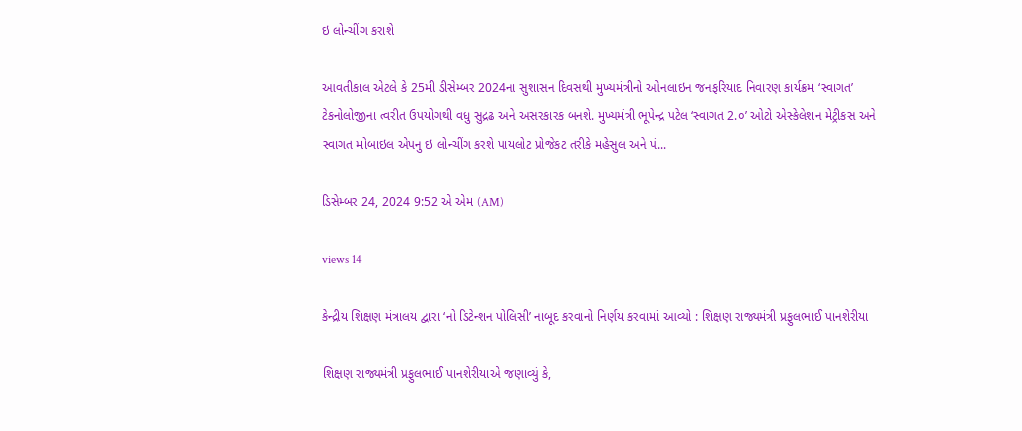ઇ લોન્ચીંગ કરાશે

આવતીકાલ એટલે કે 25મી ડીસેમ્બર 2024ના સુશાસન દિવસથી મુખ્યમંત્રીનો ઓનલાઇન જનફરિયાદ નિવારણ કાર્યક્રમ ‘સ્વાગત’ ટેકનોલોજીના ત્વરીત ઉપયોગથી વધુ સુદ્રઢ અને અસરકારક બનશે. મુખ્યમંત્રી ભૂપેન્દ્ર પટેલ ‘સ્વાગત 2.૦’ ઓટો એસ્કેલેશન મેટ્રીકસ અને સ્વાગત મોબાઇલ એપનુ ઇ લોન્ચીંગ કરશે પાયલોટ પ્રોજેકટ તરીકે મહેસુલ અને પં...

ડિસેમ્બર 24, 2024 9:52 એ એમ (AM)

views 14

કેન્દ્રીય શિક્ષણ મંત્રાલય દ્વારા ‘નો ડિટેન્શન પોલિસી’ નાબૂદ કરવાનો નિર્ણય કરવામાં આવ્યો : શિક્ષણ રાજ્યમંત્રી પ્રફુલભાઈ પાનશેરીયા

શિક્ષણ રાજ્યમંત્રી પ્રફુલભાઈ પાનશેરીયાએ જણાવ્યું કે,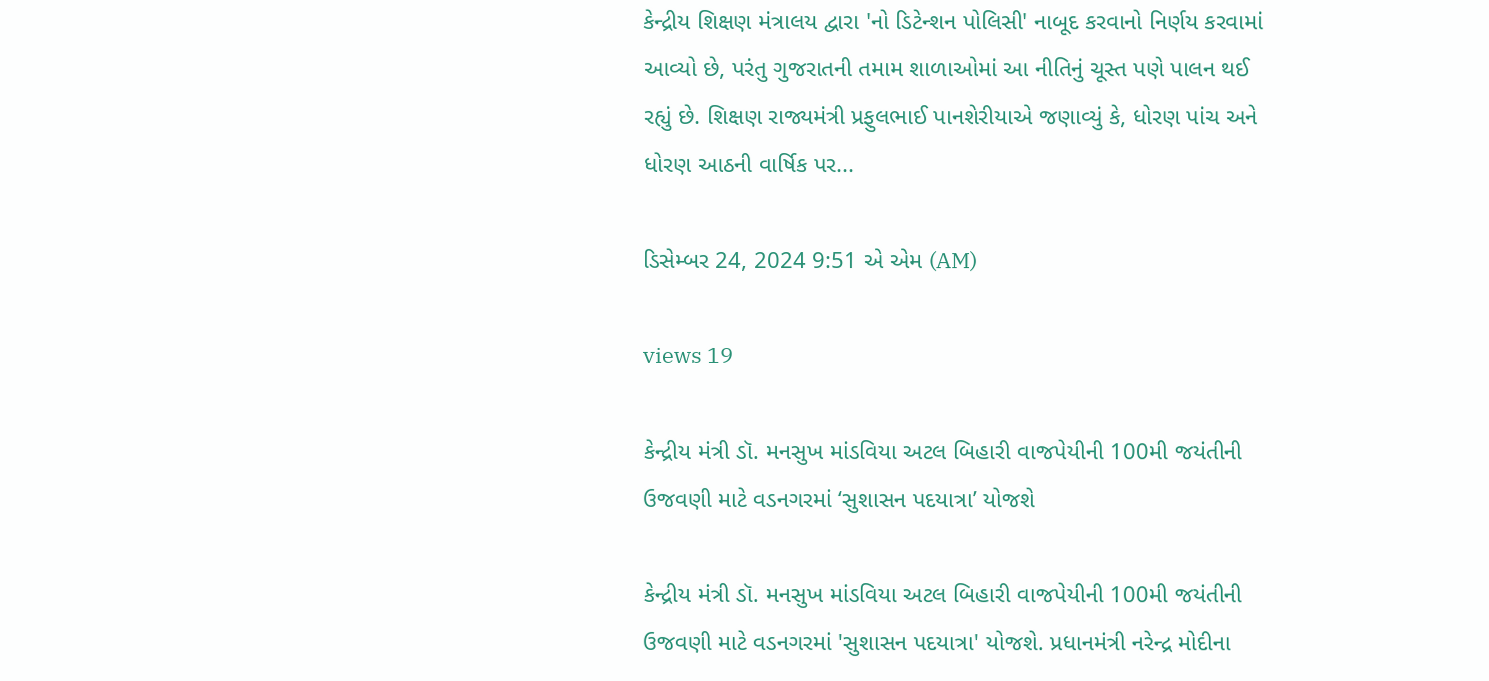કેન્દ્રીય શિક્ષણ મંત્રાલય દ્વારા 'નો ડિટેન્શન પોલિસી' નાબૂદ કરવાનો નિર્ણય કરવામાં આવ્યો છે, પરંતુ ગુજરાતની તમામ શાળાઓમાં આ નીતિનું ચૂસ્ત પણે પાલન થઈ રહ્યું છે. શિક્ષણ રાજ્યમંત્રી પ્રફુલભાઈ પાનશેરીયાએ જણાવ્યું કે, ધોરણ પાંચ અને ધોરણ આઠની વાર્ષિક પર...

ડિસેમ્બર 24, 2024 9:51 એ એમ (AM)

views 19

કેન્દ્રીય મંત્રી ડૉ. મનસુખ માંડવિયા અટલ બિહારી વાજપેયીની 100મી જયંતીની ઉજવણી માટે વડનગરમાં ‘સુશાસન પદયાત્રા’ યોજશે

કેન્દ્રીય મંત્રી ડૉ. મનસુખ માંડવિયા અટલ બિહારી વાજપેયીની 100મી જયંતીની ઉજવણી માટે વડનગરમાં 'સુશાસન પદયાત્રા' યોજશે. પ્રધાનમંત્રી નરેન્દ્ર મોદીના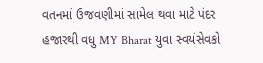વતનમાં ઉજવણીમાં સામેલ થવા માટે પંદર હજારથી વધુ MY Bharat યુવા સ્વયંસેવકો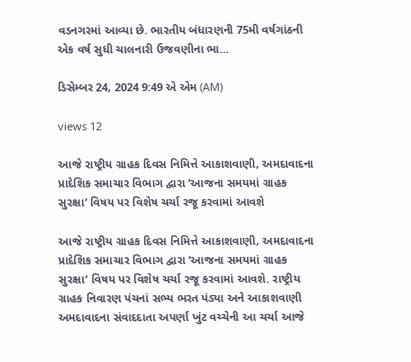વડનગરમાં આવ્યા છે. ભારતીય બંધારણની 75મી વર્ષગાંઠની એક વર્ષ સુધી ચાલનારી ઉજવણીના ભા...

ડિસેમ્બર 24, 2024 9:49 એ એમ (AM)

views 12

આજે રાષ્ટ્રીય ગ્રાહક દિવસ નિમિત્તે આકાશવાણી, અમદાવાદના પ્રાદેશિક સમાચાર વિભાગ દ્વારા ‘આજના સમયમાં ગ્રાહક સુરક્ષા’ વિષય પર વિશેષ ચર્ચા રજૂ કરવામાં આવશે

આજે રાષ્ટ્રીય ગ્રાહક દિવસ નિમિત્તે આકાશવાણી, અમદાવાદના પ્રાદેશિક સમાચાર વિભાગ દ્વારા ‘આજના સમયમાં ગ્રાહક સુરક્ષા’ વિષય પર વિશેષ ચર્ચા રજૂ કરવામાં આવશે. રાષ્ટ્રીય ગ્રાહક નિવારણ પંચનાં સભ્ય ભરત પંડ્યા અને આકાશવાણી અમદાવાદના સંવાદદાતા અપર્ણા ખુંટ વચ્ચેની આ ચર્ચા આજે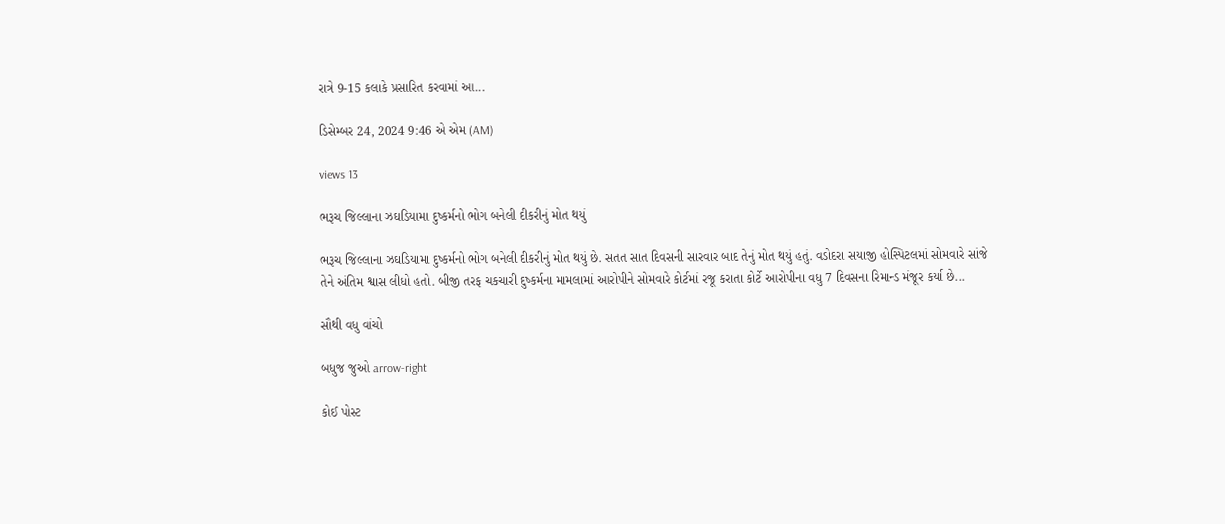રાત્રે 9-15 કલાકે પ્રસારિત કરવામાં આ...

ડિસેમ્બર 24, 2024 9:46 એ એમ (AM)

views 13

ભરૂચ જિલ્લાના ઝઘડિયામા દુષ્કર્મનો ભોગ બનેલી દીકરીનું મોત થયું

ભરૂચ જિલ્લાના ઝઘડિયામા દુષ્કર્મનો ભોગ બનેલી દીકરીનું મોત થયું છે. સતત સાત દિવસની સારવાર બાદ તેનું મોત થયું હતું. વડોદરા સયાજી હોસ્પિટલમાં સોમવારે સાંજે તેને અંતિમ શ્વાસ લીધો હતો. બીજી તરફ ચકચારી દુષ્કર્મના મામલામાં આરોપીને સોમવારે કોર્ટમાં રજૂ કરાતા કોર્ટે આરોપીના વધુ 7 દિવસના રિમાન્ડ મંજૂર કર્યા છે...

સૌથી વધુ વાંચો

બધુજ જુઓ arrow-right

કોઈ પોસ્ટ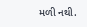મળી નથી.